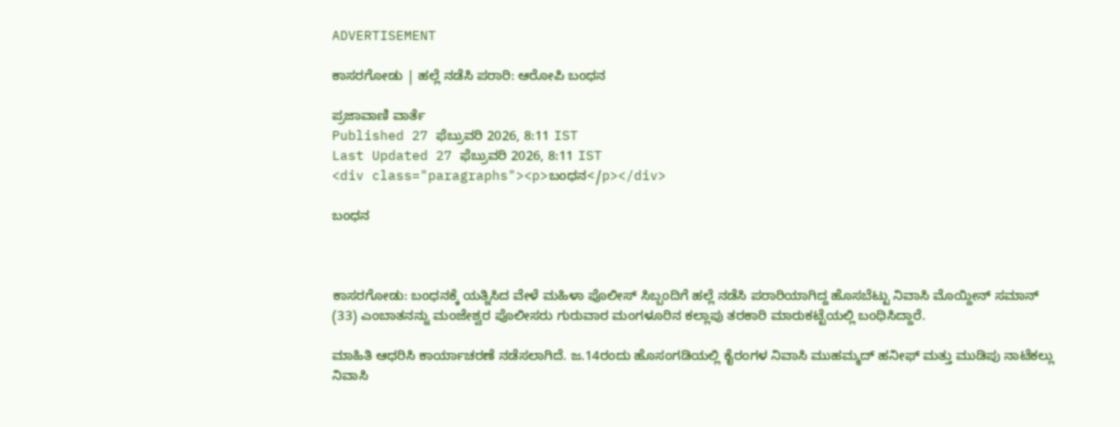ADVERTISEMENT

ಕಾಸರಗೋಡು | ಹಲ್ಲೆ ನಡೆಸಿ ಪರಾರಿ: ಆರೋಪಿ ಬಂಧನ

ಪ್ರಜಾವಾಣಿ ವಾರ್ತೆ
Published 27 ಫೆಬ್ರುವರಿ 2026, 8:11 IST
Last Updated 27 ಫೆಬ್ರುವರಿ 2026, 8:11 IST
<div class="paragraphs"><p>ಬಂಧನ</p></div>

ಬಂಧನ



ಕಾಸರಗೋಡು: ಬಂಧನಕ್ಕೆ ಯತ್ನಿಸಿದ ವೇಳೆ ಮಹಿಳಾ ಪೊಲೀಸ್ ಸಿಬ್ಬಂದಿಗೆ ಹಲ್ಲೆ ನಡೆಸಿ ಪರಾರಿಯಾಗಿದ್ದ ಹೊಸಬೆಟ್ಟು ನಿವಾಸಿ ಮೊಯ್ದೀನ್ ಸಮಾನ್ (33) ಎಂಬಾತನನ್ನು ಮಂಜೇಶ್ವರ ಪೊಲೀಸರು ಗುರುವಾರ ಮಂಗಳೂರಿನ ಕಲ್ಲಾಪು ತರಕಾರಿ ಮಾರುಕಟ್ಟೆಯಲ್ಲಿ ಬಂಧಿಸಿದ್ದಾರೆ.

ಮಾಹಿತಿ ಆಧರಿಸಿ ಕಾರ್ಯಾಚರಣೆ ನಡೆಸಲಾಗಿದೆ. ಜ.14ರಂದು ಹೊಸಂಗಡಿಯಲ್ಲಿ ಕೈರಂಗಳ ನಿವಾಸಿ ಮುಹಮ್ಮದ್ ಹನೀಫ್ ಮತ್ತು ಮುಡಿಪು ನಾಟೆಕಲ್ಲು ನಿವಾಸಿ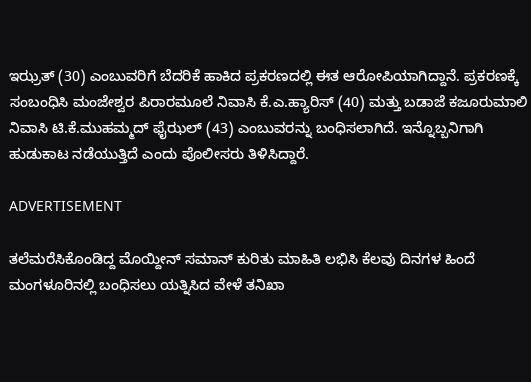ಇಝ್ರತ್ (30) ಎಂಬುವರಿಗೆ ಬೆದರಿಕೆ ಹಾಕಿದ ಪ್ರಕರಣದಲ್ಲಿ ಈತ ಆರೋಪಿಯಾಗಿದ್ದಾನೆ. ಪ್ರಕರಣಕ್ಕೆ ಸಂಬಂಧಿಸಿ ಮಂಜೇಶ್ವರ ಪಿರಾರಮೂಲೆ ನಿವಾಸಿ ಕೆ.ಎ.ಹ್ಯಾರಿಸ್ (40) ಮತ್ತು ಬಡಾಜೆ ಕಜೂರುಮಾಲಿ ನಿವಾಸಿ ಟಿ.ಕೆ.ಮುಹಮ್ಮದ್ ಫೈಝಲ್ (43) ಎಂಬುವರನ್ನು ಬಂಧಿಸಲಾಗಿದೆ. ಇನ್ನೊಬ್ಬನಿಗಾಗಿ ಹುಡುಕಾಟ ನಡೆಯುತ್ತಿದೆ ಎಂದು ಪೊಲೀಸರು ತಿಳಿಸಿದ್ದಾರೆ.

ADVERTISEMENT

ತಲೆಮರೆಸಿಕೊಂಡಿದ್ದ ಮೊಯ್ದೀನ್ ಸಮಾನ್ ಕುರಿತು ಮಾಹಿತಿ ಲಭಿಸಿ ಕೆಲವು ದಿನಗಳ ಹಿಂದೆ ಮಂಗಳೂರಿನಲ್ಲಿ ಬಂಧಿಸಲು ಯತ್ನಿಸಿದ ವೇಳೆ ತನಿಖಾ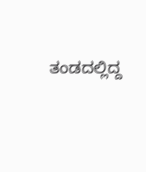ತಂಡದಲ್ಲಿದ್ದ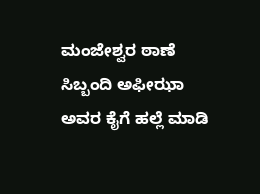ಮಂಜೇಶ್ವರ ಠಾಣೆ ಸಿಬ್ಬಂದಿ ಅಫೀಝಾ ಅವರ ಕೈಗೆ ಹಲ್ಲೆ ಮಾಡಿ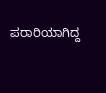ಪರಾರಿಯಾಗಿದ್ದ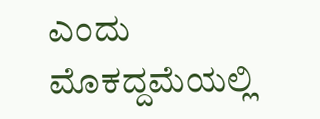ಎಂದು ಮೊಕದ್ದಮೆಯಲ್ಲಿ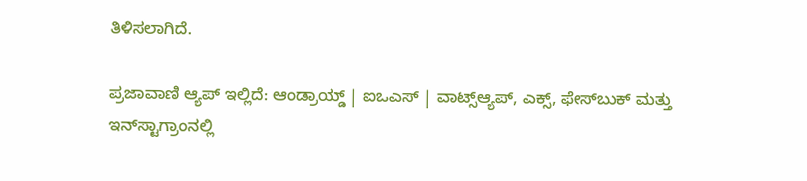ತಿಳಿಸಲಾಗಿದೆ.

ಪ್ರಜಾವಾಣಿ ಆ್ಯಪ್ ಇಲ್ಲಿದೆ: ಆಂಡ್ರಾಯ್ಡ್ | ಐಒಎಸ್ | ವಾಟ್ಸ್ಆ್ಯಪ್, ಎಕ್ಸ್, ಫೇಸ್‌ಬುಕ್ ಮತ್ತು ಇನ್‌ಸ್ಟಾಗ್ರಾಂನಲ್ಲಿ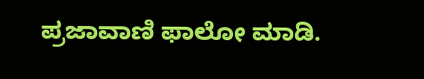ಪ್ರಜಾವಾಣಿ ಫಾಲೋ ಮಾಡಿ.